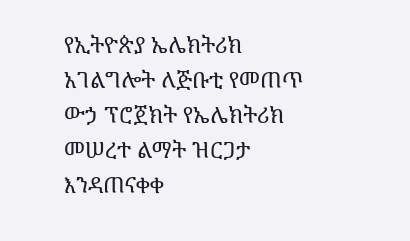የኢትዮጵያ ኤሌክትሪክ አገልግሎት ለጅቡቲ የመጠጥ ውኃ ፕሮጀክት የኤሌክትሪክ መሠረተ ልማት ዝርጋታ እንዳጠናቀቀ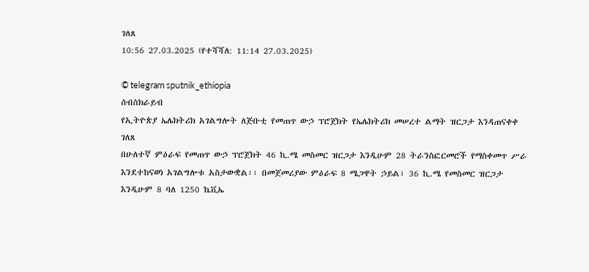ገለጸ
10:56 27.03.2025 (የተሻሻለ: 11:14 27.03.2025)

© telegram sputnik_ethiopia
ሰብስክራይብ
የኢትዮጵያ ኤሌክትሪክ አገልግሎት ለጅቡቲ የመጠጥ ውኃ ፕሮጀክት የኤሌክትሪክ መሠረተ ልማት ዝርጋታ እንዳጠናቀቀ ገለጸ
በሁለተኛ ምዕራፍ የመጠጥ ውኃ ፕሮጀክት 46 ኪ.ሜ መስመር ዝርጋታ እንዲሁም 28 ትራንስፎርመሮች የማስቀመጥ ሥራ እንደተከናወነ አገልግሎቱ አስታውቋል፡፡ በመጀመሪያው ምዕራፍ 8 ሜጋዋት ኃይል፣ 36 ኪ.ሜ የመስመር ዝርጋታ እንዲሁም 8 ባለ 1250 ኬቪኤ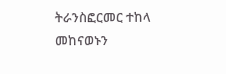ትራንስፎርመር ተከላ መከናወኑን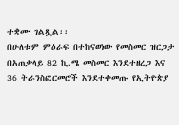ተቋሙ ገልጿል፡፡
በሁለቱም ምዕራፍ በተከናወነው የመስመር ዝርጋታ በአጠቃላይ 82 ኪ.ሜ መስመር እንደተዘረጋ እና 36 ትራንስፎርመሮች እንደተቀመጡ የኢትዮጵያ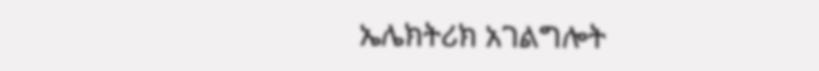ኤሌክትሪክ አገልግሎት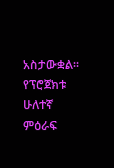አስታውቋል፡፡
የፕሮጀክቱ ሁለተኛ ምዕራፍ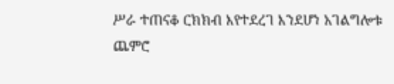ሥራ ተጠናቆ ርክክብ እየተደረገ እንደሆነ አገልግሎቱ ጨምሮ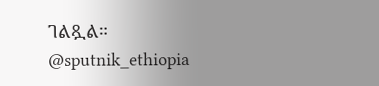ገልጿል።
@sputnik_ethiopia